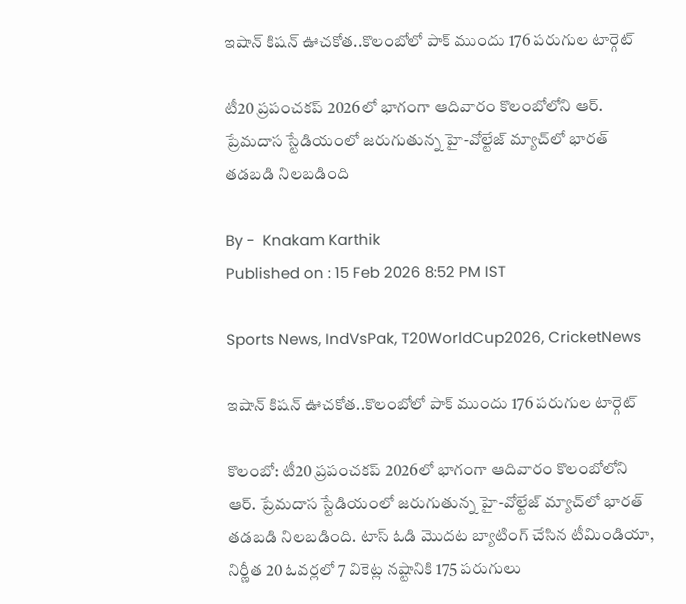ఇషాన్ కిషన్ ఊచకోత..కొలంబోలో పాక్ ముందు 176 పరుగుల టార్గెట్

టీ20 ప్రపంచకప్ 2026లో భాగంగా ఆదివారం కొలంబోలోని ఆర్. ప్రేమదాస స్టేడియంలో జరుగుతున్న హై-వోల్టేజ్ మ్యాచ్‌లో భారత్ తడబడి నిలబడింది

By -  Knakam Karthik
Published on : 15 Feb 2026 8:52 PM IST

Sports News, IndVsPak, T20WorldCup2026, CricketNews

ఇషాన్ కిషన్ ఊచకోత..కొలంబోలో పాక్ ముందు 176 పరుగుల టార్గెట్

కొలంబో: టీ20 ప్రపంచకప్ 2026లో భాగంగా ఆదివారం కొలంబోలోని ఆర్. ప్రేమదాస స్టేడియంలో జరుగుతున్న హై-వోల్టేజ్ మ్యాచ్‌లో భారత్ తడబడి నిలబడింది. టాస్ ఓడి మొదట బ్యాటింగ్ చేసిన టీమిండియా, నిర్ణీత 20 ఓవర్లలో 7 వికెట్ల నష్టానికి 175 పరుగులు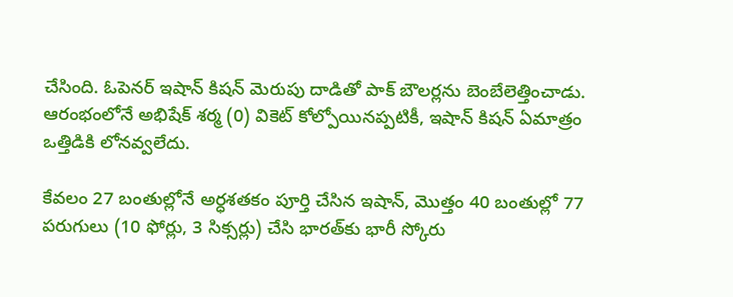చేసింది. ఓపెనర్ ఇషాన్ కిషన్ మెరుపు దాడితో పాక్ బౌలర్లను బెంబేలెత్తించాడు. ఆరంభంలోనే అభిషేక్ శర్మ (0) వికెట్ కోల్పోయినప్పటికీ, ఇషాన్ కిషన్ ఏమాత్రం ఒత్తిడికి లోనవ్వలేదు.

కేవలం 27 బంతుల్లోనే అర్ధశతకం పూర్తి చేసిన ఇషాన్, మొత్తం 40 బంతుల్లో 77 పరుగులు (10 ఫోర్లు, 3 సిక్సర్లు) చేసి భారత్‌కు భారీ స్కోరు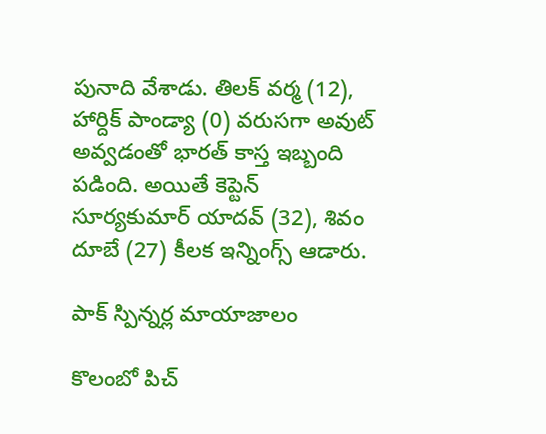పునాది వేశాడు. తిలక్ వర్మ (12), హార్దిక్ పాండ్యా (0) వరుసగా అవుట్ అవ్వడంతో భారత్ కాస్త ఇబ్బంది పడింది. అయితే కెప్టెన్ సూర్యకుమార్ యాదవ్ (32), శివం దూబే (27) కీలక ఇన్నింగ్స్ ఆడారు.

పాక్ స్పిన్నర్ల మాయాజాలం

కొలంబో పిచ్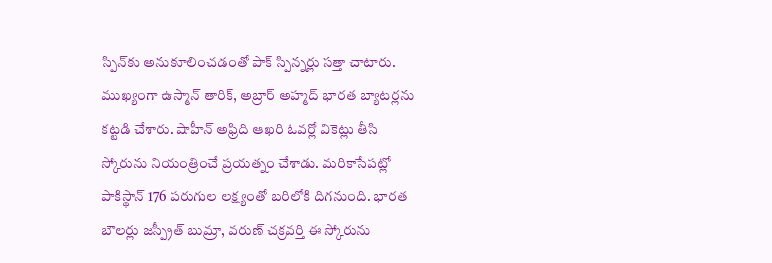స్పిన్‌కు అనుకూలించడంతో పాక్ స్పిన్నర్లు సత్తా చాటారు. ముఖ్యంగా ఉస్మాన్ తారిక్, అబ్రార్ అహ్మద్ భారత బ్యాటర్లను కట్టడి చేశారు. షాహీన్ అఫ్రిది ఆఖరి ఓవర్లో వికెట్లు తీసి స్కోరును నియంత్రించే ప్రయత్నం చేశాడు. మరికాసేపట్లో పాకిస్థాన్ 176 పరుగుల లక్ష్యంతో బరిలోకి దిగనుంది. భారత బౌలర్లు జస్ప్రీత్ బుమ్రా, వరుణ్ చక్రవర్తి ఈ స్కోరును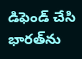డిఫెండ్ చేసి భారత్‌ను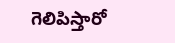గెలిపిస్తారో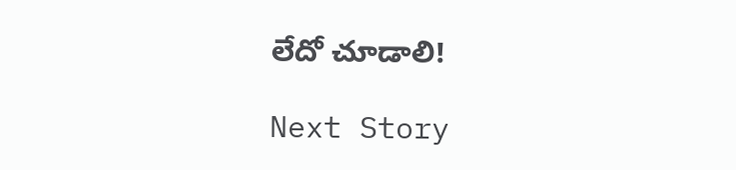లేదో చూడాలి!

Next Story